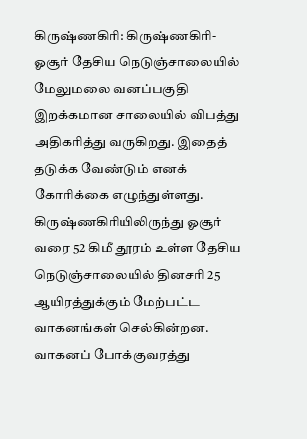கிருஷ்ணகிரி: கிருஷ்ணகிரி-ஓசூர் தேசிய நெடுஞ்சாலையில் மேலுமலை வனப்பகுதி இறக்கமான சாலையில் விபத்து அதிகரித்து வருகிறது. இதைத் தடுக்க வேண்டும் எனக் கோரிக்கை எழுந்துள்ளது.
கிருஷ்ணகிரியிலிருந்து ஓசூர் வரை 52 கிமீ தூரம் உள்ள தேசிய நெடுஞ்சாலையில் தினசரி 25 ஆயிரத்துக்கும் மேற்பட்ட வாகனங்கள் செல்கின்றன. வாகனப் போக்குவரத்து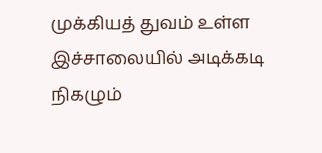முக்கியத் துவம் உள்ள இச்சாலையில் அடிக்கடி நிகழும்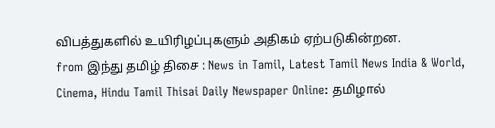விபத்துகளில் உயிரிழப்புகளும் அதிகம் ஏற்படுகின்றன.
from இந்து தமிழ் திசை : News in Tamil, Latest Tamil News India & World, Cinema, Hindu Tamil Thisai Daily Newspaper Online: தமிழால்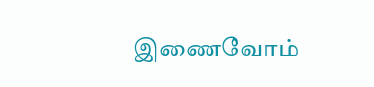இணைவோம்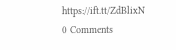https://ift.tt/ZdBlixN
0 Comments